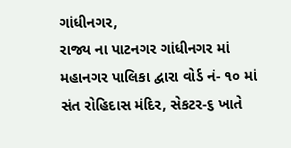ગાંધીનગર,
રાજ્ય ના પાટનગર ગાંધીનગર માં મહાનગર પાલિકા દ્વારા વોર્ડ નં- ૧૦ માં સંત રોહિદાસ મંદિર, સેકટર-૬ ખાતે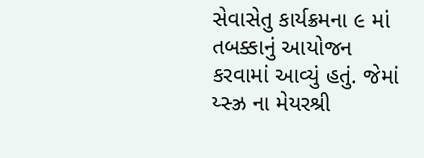સેવાસેતુ કાર્યક્રમના ૯ માં તબક્કાનું આયોજન કરવામાં આવ્યું હતું. જેમાં ય્સ્ઝ્ર ના મેયરશ્રી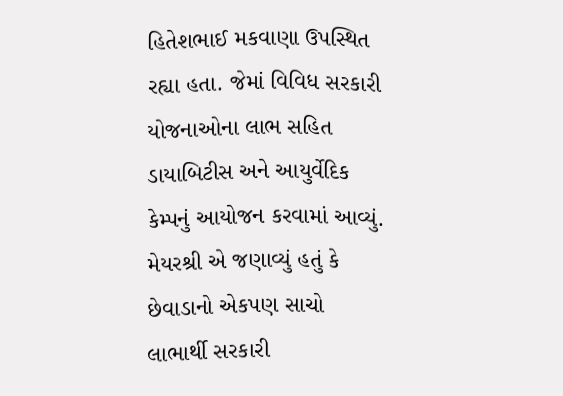હિતેશભાઈ મકવાણા ઉપસ્થિત રહ્યા હતા. જેમાં વિવિધ સરકારી યોજનાઓના લાભ સહિત ડાયાબિટીસ અને આયુર્વેદિક કેમ્પનું આયોજન કરવામાં આવ્યું. મેયરશ્રી એ જણાવ્યું હતું કે છેવાડાનો એકપણ સાચો લાભાર્થી સરકારી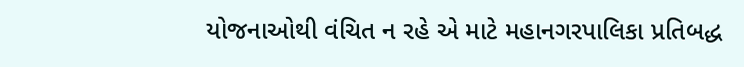યોજનાઓથી વંચિત ન રહે એ માટે મહાનગરપાલિકા પ્રતિબદ્ધ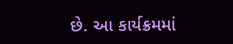છે. આ કાર્યક્રમમાં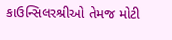કાઉન્સિલરશ્રીઓ તેમજ મોટી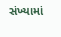સંખ્યામાં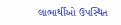લાભાર્થીઓ ઉપસ્થિત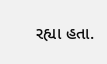રહ્યા હતા.